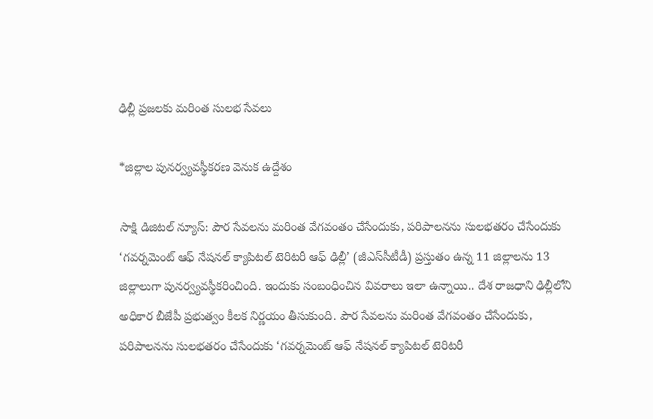ఢిల్లీ ప్రజలకు మరింత సులభ సేవలు

*జిల్లాల పునర్వ్యవస్థీకరణ వెనుక ఉద్దేశం

సాక్షి డిజిటల్ న్యూస్: పౌర సేవలను మరింత వేగవంతం చేసేందుకు, పరిపాలనను సులభతరం చేసేందుకు ‘గవర్నమెంట్ ఆఫ్ నేషనల్ క్యాపిటల్ టెరిటరీ ఆఫ్ ఢిల్లీ’ (జీఎస్‌సీటీడీ) ప్రస్తుతం ఉన్న 11 జిల్లాలను 13 జిల్లాలుగా పునర్వ్యవస్థీకరించింది. ఇందుకు సంబంధించిన వివరాలు ఇలా ఉన్నాయి.. దేశ రాజధాని ఢిల్లీలోని అధికార బీజేపీ ప్రభుత్వం కీలక నిర్ణయం తీసుకుంది. పౌర సేవలను మరింత వేగవంతం చేసేందుకు, పరిపాలనను సులభతరం చేసేందుకు ‘గవర్నమెంట్ ఆఫ్ నేషనల్ క్యాపిటల్ టెరిటరీ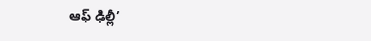ఆఫ్ ఢిల్లీ’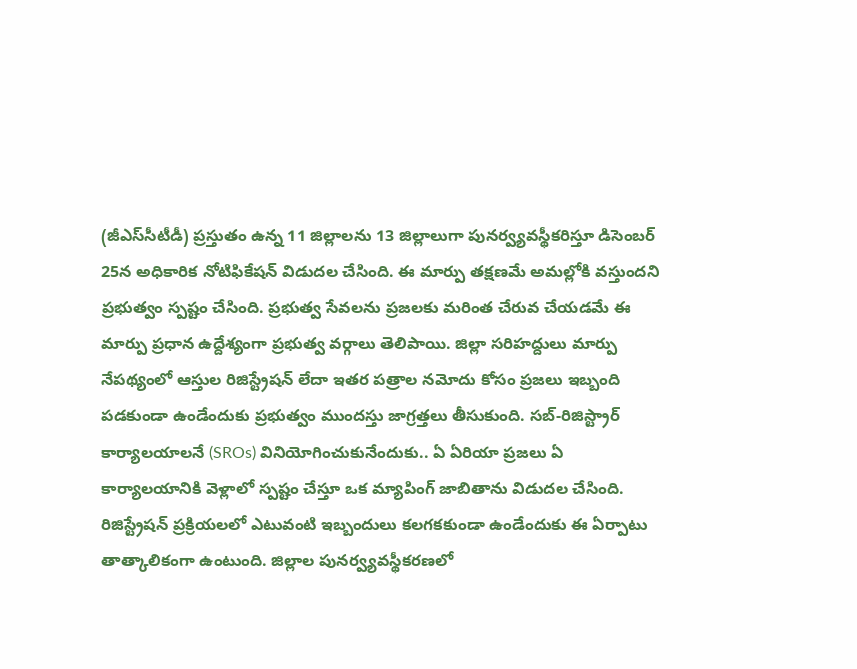(జీఎస్‌సీటీడీ) ప్రస్తుతం ఉన్న 11 జిల్లాలను 13 జిల్లాలుగా పునర్వ్యవస్థీకరిస్తూ డిసెంబర్ 25న అధికారిక నోటిఫికేషన్ విడుదల చేసింది. ఈ మార్పు తక్షణమే అమల్లోకి వస్తుందని ప్రభుత్వం స్పష్టం చేసింది. ప్రభుత్వ సేవలను ప్రజలకు మరింత చేరువ చేయడమే ఈ మార్పు ప్రధాన ఉద్దేశ్యంగా ప్రభుత్వ వర్గాలు తెలిపాయి. జిల్లా సరిహద్దులు మార్పు నేపథ్యంలో ఆస్తుల రిజిస్ట్రేషన్ లేదా ఇతర పత్రాల నమోదు కోసం ప్రజలు ఇబ్బంది పడకుండా ఉండేందుకు ప్రభుత్వం ముందస్తు జాగ్రత్తలు తీసుకుంది. సబ్-రిజిస్ట్రార్ కార్యాలయాలనే (SROs) వినియోగించుకునేందుకు.. ఏ ఏరియా ప్రజలు ఏ కార్యాలయానికి వెళ్లాలో స్పష్టం చేస్తూ ఒక మ్యాపింగ్ జాబితాను విడుదల చేసింది. రిజిస్ట్రేషన్ ప్రక్రియలలో ఎటువంటి ఇబ్బందులు కలగకకుండా ఉండేందుకు ఈ ఏర్పాటు తాత్కాలికంగా ఉంటుంది. జిల్లాల పునర్వ్యవస్థీకరణలో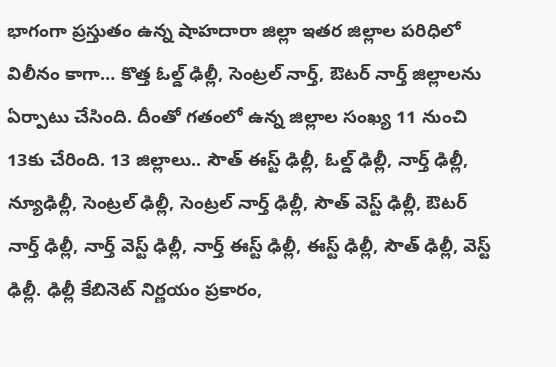భాగంగా ప్రస్తుతం ఉన్న షాహదారా జిల్లా ఇతర జిల్లాల పరిధిలో విలీనం కాగా… కొత్త ఓల్డ్ ఢిల్లీ, సెంట్రల్ నార్త్, ఔటర్ నార్త్ జిల్లాలను ఏర్పాటు చేసింది. దీంతో గతంలో ఉన్న జిల్లాల సంఖ్య 11 నుంచి 13కు చేరింది. 13 జిల్లాలు.. సౌత్ ఈస్ట్ ఢిల్లీ, ఓల్డ్ ఢిల్లీ, నార్త్ ఢిల్లీ, న్యూఢిల్లీ, సెంట్రల్ ఢిల్లీ, సెంట్రల్ నార్త్ ఢిల్లీ, సౌత్ వెస్ట్ ఢిల్లీ, ఔటర్ నార్త్ ఢిల్లీ, నార్త్ వెస్ట్ ఢిల్లీ, నార్త్ ఈస్ట్ ఢిల్లీ, ఈస్ట్ ఢిల్లీ, సౌత్ ఢిల్లీ, వెస్ట్ ఢిల్లీ. ఢిల్లీ కేబినెట్ నిర్ణయం ప్రకారం,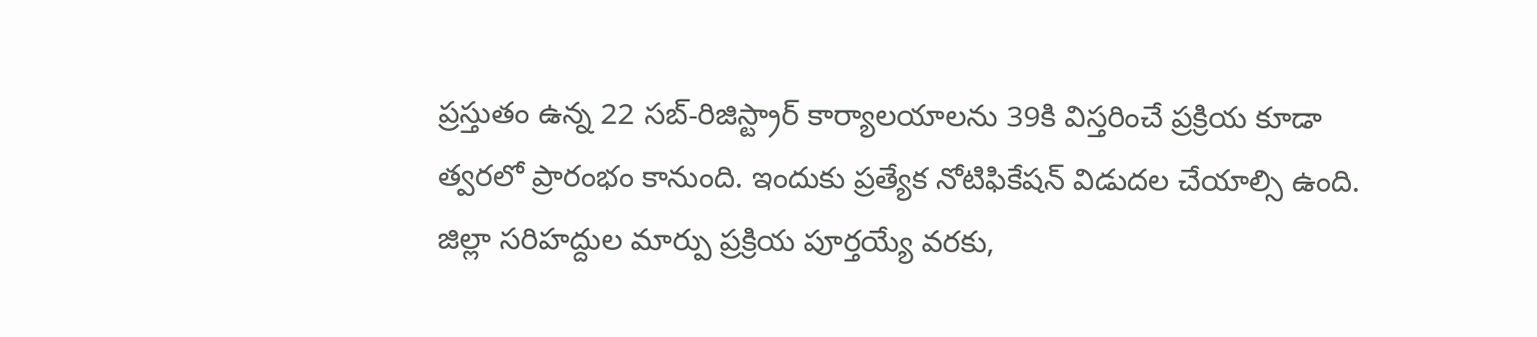ప్రస్తుతం ఉన్న 22 సబ్-రిజిస్ట్రార్ కార్యాలయాలను 39కి విస్తరించే ప్రక్రియ కూడా త్వరలో ప్రారంభం కానుంది. ఇందుకు ప్రత్యేక నోటిఫికేషన్ విడుదల చేయాల్సి ఉంది. జిల్లా సరిహద్దుల మార్పు ప్రక్రియ పూర్తయ్యే వరకు,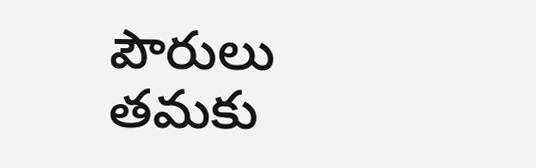పౌరులు తమకు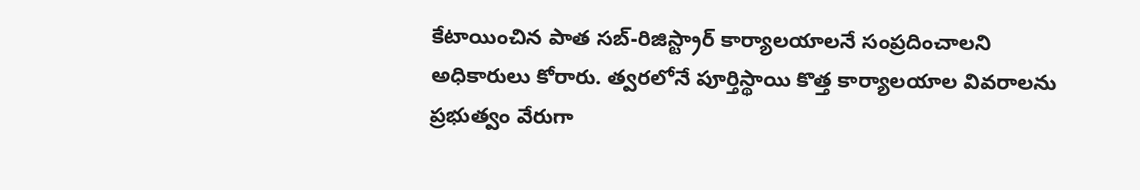కేటాయించిన పాత సబ్-రిజిస్ట్రార్ కార్యాలయాలనే సంప్రదించాలని అధికారులు కోరారు. త్వరలోనే పూర్తిస్థాయి కొత్త కార్యాలయాల వివరాలను ప్రభుత్వం వేరుగా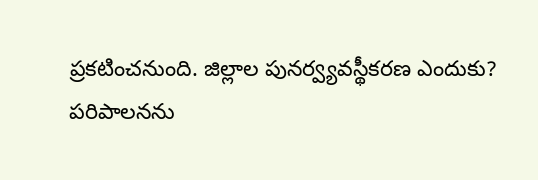ప్రకటించనుంది. జిల్లాల పునర్వ్యవస్థీకరణ ఎందుకు? పరిపాలనను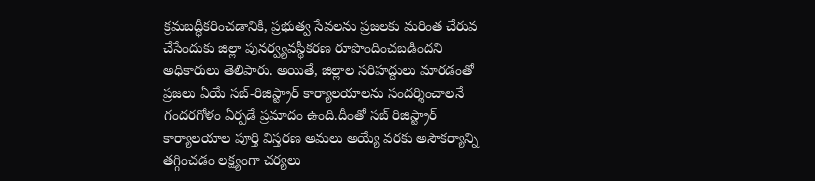క్రమబద్ధీకరించడానికి, ప్రభుత్వ సేవలను ప్రజలకు మరింత చేరువ చేసేందుకు జిల్లా పునర్వ్యవస్థీకరణ రూపొందించబడిందని అధికారులు తెలిపారు. అయితే, జిల్లాల సరిహద్దులు మారడంతో ప్రజలు ఏయే సబ్-రిజిస్ట్రార్ కార్యాలయాలను సందర్శించాలనే గందరగోళం ఏర్పడే ప్రమాదం ఉంది.దీంతో సబ్ రిజిస్ట్రార్ కార్యాలయాల పూర్తి విస్తరణ అమలు అయ్యే వరకు అసౌకర్యాన్ని తగ్గించడం లక్ష్యంగా చర్యలు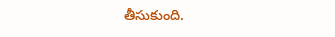తీసుకుంది.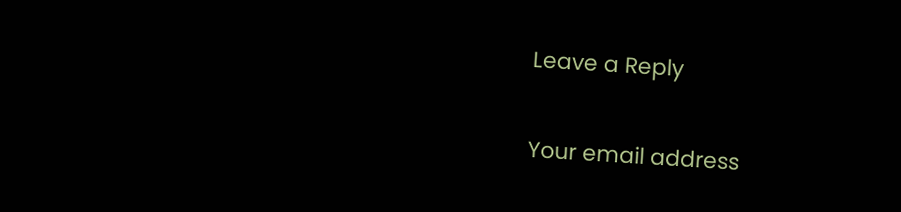Leave a Reply

Your email address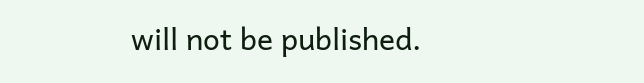will not be published.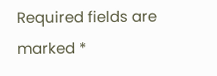Required fields are marked *